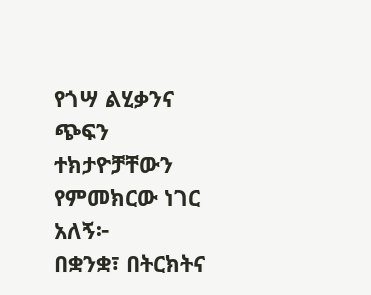የጎሣ ልሂቃንና ጭፍን ተክታዮቻቸውን የምመክርው ነገር አለኝ፦
በቋንቋ፣ በትርክትና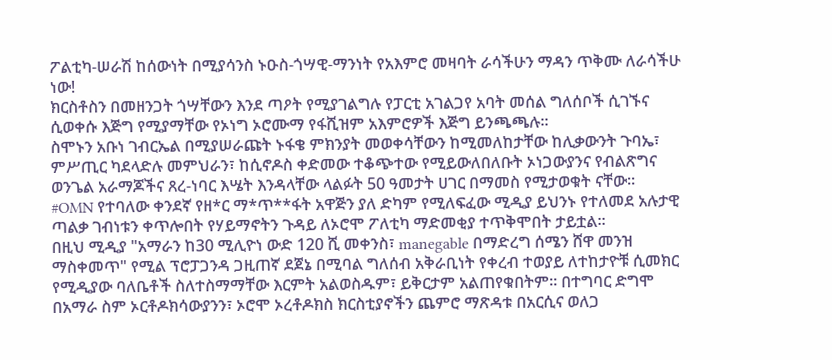ፖልቲካ-ሠራሽ ከሰውነት በሚያሳንስ ኑዑስ-ጎሣዊ-ማንነት የአእምሮ መዛባት ራሳችሁን ማዳን ጥቅሙ ለራሳችሁ ነው!
ክርስቶስን በመዘንጋት ጎሣቸውን እንደ ጣዖት የሚያገልግሉ የፓርቲ አገልጋየ አባት መሰል ግለሰቦች ሲገኙና ሲወቀሱ እጅግ የሚያማቸው የኦነግ ኦሮሙማ የፋሺዝም አእምሮዎች እጅግ ይንጫጫሉ።
ስሞኑን አቡነ ገብርኤል በሚያሠራጩት ኑፋቄ ምክንያት መወቀሳቸውን ከሚመለከታቸው ከሊቃውንት ጉባኤ፣ ምሥጢር ካደላድሉ መምህራን፣ ከሲኖዶስ ቀድመው ተቆጭተው የሚይውለበለቡት ኦነጋውያንና የብልጽግና ወንጌል አራማጆችና ጸረ-ነባር እሤት እንዳላቸው ላልፉት 50 ዓመታት ሀገር በማመስ የሚታወቁት ናቸው።
#OMN የተባለው ቀንደኛ የዘ*ር ማ*ጥ**ፋት አዋጅን ያለ ድካም የሚለፍፈው ሚዲያ ይህንኑ የተለመደ አሉታዊ ጣልቃ ገብነቱን ቀጥሎበት የሃይማኖትን ጉዳይ ለኦሮሞ ፖለቲካ ማድመቂያ ተጥቅሞበት ታይቷል።
በዚህ ሚዲያ "አማራን ከ30 ሚሊዮነ ውድ 120 ሺ መቀንስ፣ manegable በማድረግ ሰሜን ሸዋ መንዝ ማስቀመጥ" የሚል ፕሮፓጋንዳ ጋዚጠኛ ደጀኔ በሚባል ግለሰብ አቅራቢነት የቀረብ ተወያይ ለተከታዮቹ ሲመክር የሚዲያው ባለቤቶች ስለተስማማቸው እርምት አልወስዱም፣ ይቅርታም አልጠየቁበትም። በተግባር ድግሞ በአማራ ስም ኦርቶዶክሳውያንን፣ ኦሮሞ ኦረቶዶክስ ክርስቲያኖችን ጨምሮ ማጽዳቱ በአርሲና ወለጋ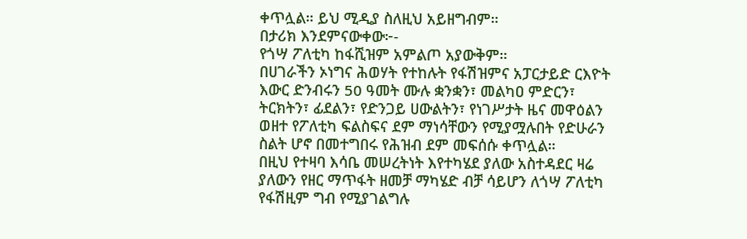ቀጥሏል። ይህ ሚዲያ ስለዚህ አይዘግብም።
በታሪክ እንደምናውቀው፦-
የጎሣ ፖለቲካ ከፋሺዝም አምልጦ አያውቅም።
በሀገራችን ኦነግና ሕወሃት የተከሉት የፋሽዝምና አፓርታይድ ርእዮት እውር ድንብሩን 50 ዓመት ሙሉ ቋንቋን፣ መልካዐ ምድርን፣ ትርክትን፣ ፊደልን፣ የድንጋይ ሀውልትን፣ የነገሥታት ዜና መዋዕልን ወዘተ የፖለቲካ ፍልስፍና ደም ማነሳቸውን የሚያሟሉበት የድሁራን ስልት ሆኖ በመተግበሩ የሕዝብ ደም መፍሰሱ ቀጥሏል።
በዚህ የተዛባ እሳቤ መሠረትነት እየተካሄደ ያለው አስተዳደር ዛሬ ያለውን የዘር ማጥፋት ዘመቻ ማካሄድ ብቻ ሳይሆን ለጎሣ ፖለቲካ የፋሽዚም ግብ የሚያገልግሉ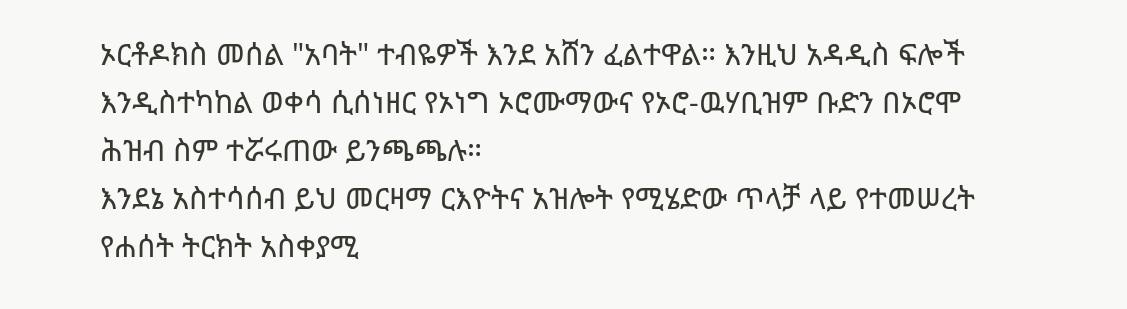ኦርቶዶክስ መሰል "አባት" ተብዬዎች እንደ አሸን ፈልተዋል። እንዚህ አዳዲስ ፍሎች እንዲስተካከል ወቀሳ ሲሰነዘር የኦነግ ኦሮሙማውና የኦሮ-ዉሃቢዝም ቡድን በኦሮሞ ሕዝብ ስም ተሯሩጠው ይንጫጫሉ።
እንደኔ አስተሳሰብ ይህ መርዛማ ርእዮትና አዝሎት የሚሄድው ጥላቻ ላይ የተመሠረት የሐሰት ትርክት አስቀያሚ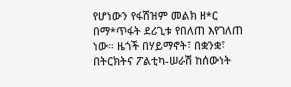የሆነውን የፋሽዝም መልክ ዘ*ር በማ*ጥፋት ደሪጊቱ የበለጠ እየገለጠ ነው። ዜጎች በሃይማኖት፣ በቋንቋ፣ በትርክትና ፖልቲካ-ሠራሽ ከሰውነት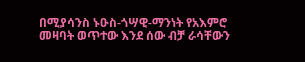በሚያሳንስ ኑዑስ-ጎሣዊ-ማንነት የአእምሮ መዛባት ወጥተው እንደ ሰው ብቻ ራሳቸውን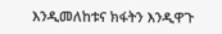እንዲመለከቱና ክፋትን እንዲዋጉ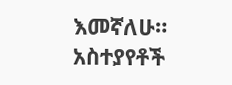እመኛለሁ።
አስተያየቶች